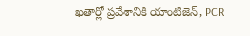ఖతార్లో ప్రవేశానికి యాంటిజెన్, PCR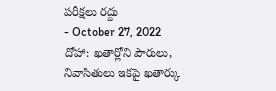పరీక్షలు రద్దు
- October 27, 2022
దోహా: ఖతార్లోని పౌరులు, నివాసితులు ఇకపై ఖతార్కు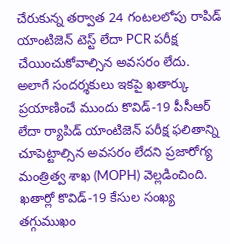చేరుకున్న తర్వాత 24 గంటలలోపు రాపిడ్ యాంటిజెన్ టెస్ట్ లేదా PCR పరీక్ష చేయించుకోవాల్సిన అవసరం లేదు. అలాగే సందర్శకులు ఇకపై ఖతార్కు ప్రయాణించే ముందు కొవిడ్-19 పీసీఆర్ లేదా ర్యాపిడ్ యాంటిజెన్ పరీక్ష ఫలితాన్ని చూపెట్టాల్సిన అవసరం లేదని ప్రజారోగ్య మంత్రిత్వ శాఖ (MOPH) వెల్లడించింది. ఖతార్లో కొవిడ్-19 కేసుల సంఖ్య తగ్గుముఖం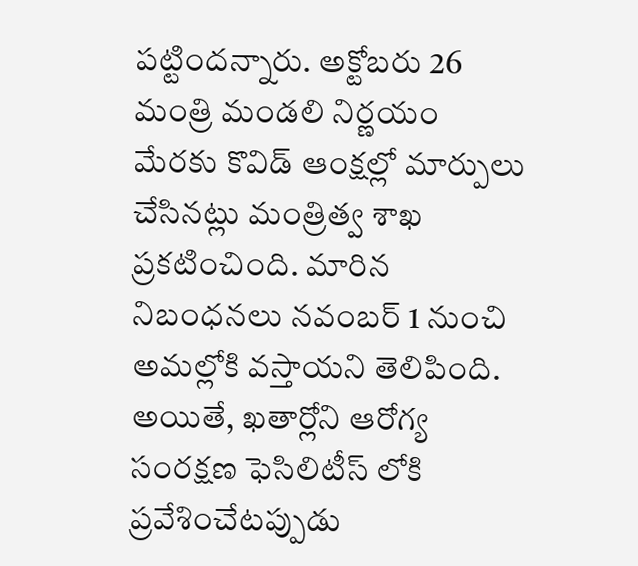పట్టిందన్నారు. అక్టోబరు 26 మంత్రి మండలి నిర్ణయం మేరకు కొవిడ్ ఆంక్షల్లో మార్పులు చేసినట్లు మంత్రిత్వ శాఖ ప్రకటించింది. మారిన నిబంధనలు నవంబర్ 1 నుంచి అమల్లోకి వస్తాయని తెలిపింది. అయితే, ఖతార్లోని ఆరోగ్య సంరక్షణ ఫెసిలిటీస్ లోకి ప్రవేశించేటప్పుడు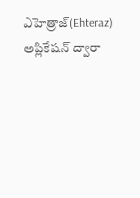ఎహెత్రాజ్(Ehteraz) అప్లికేషన్ ద్వారా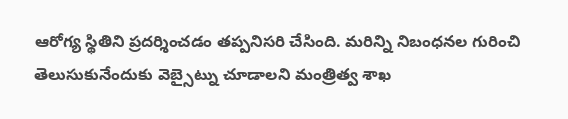ఆరోగ్య స్థితిని ప్రదర్శించడం తప్పనిసరి చేసింది. మరిన్ని నిబంధనల గురించి తెలుసుకునేందుకు వెబ్సైట్ను చూడాలని మంత్రిత్వ శాఖ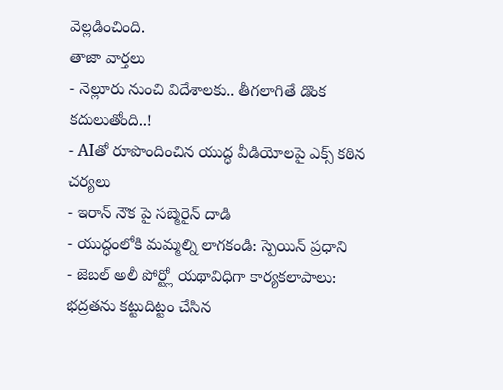వెల్లడించింది.
తాజా వార్తలు
- నెల్లూరు నుంచి విదేశాలకు.. తీగలాగితే డొంక కదులుతోంది..!
- AIతో రూపొందించిన యుద్ధ వీడియోలపై ఎక్స్ కఠిన చర్యలు
- ఇరాన్ నౌక పై సబ్మెరైన్ దాడి
- యుద్ధంలోకి మమ్మల్ని లాగకండి: స్పెయిన్ ప్రధాని
- జెబల్ అలీ పోర్ట్లో యథావిధిగా కార్యకలాపాలు: భద్రతను కట్టుదిట్టం చేసిన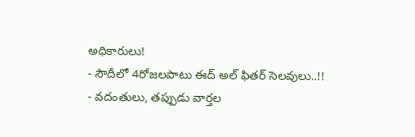అధికారులు!
- సౌదీలో 4రోజలపాటు ఈద్ అల్ ఫితర్ సెలవులు..!!
- వదంతులు, తప్పుడు వార్తల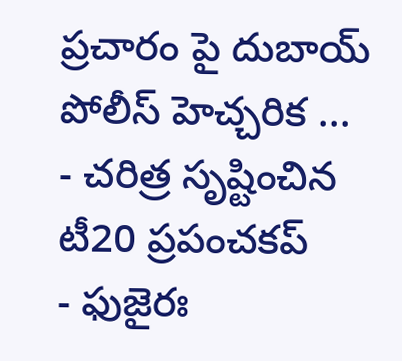ప్రచారం పై దుబాయ్ పోలీస్ హెచ్చరిక ...
- చరిత్ర సృష్టించిన టీ20 ప్రపంచకప్
- ఫుజైరః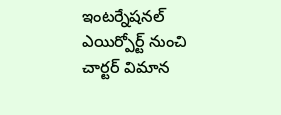ఇంటర్నేషనల్ ఎయిర్పోర్ట్ నుంచి చార్టర్ విమాన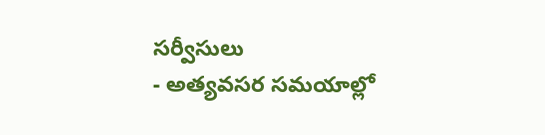సర్వీసులు
- అత్యవసర సమయాల్లో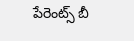పేరెంట్స్ బీ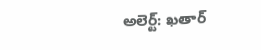అలెర్ట్: ఖతార్